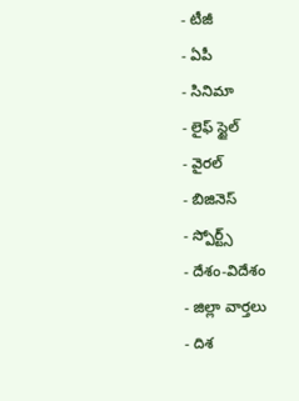- టీజీ
- ఏపీ
- సినిమా
- లైఫ్ స్టైల్
- వైరల్
- బిజినెస్
- స్పోర్ట్స్
- దేశం-విదేశం
- జిల్లా వార్తలు
- దిశ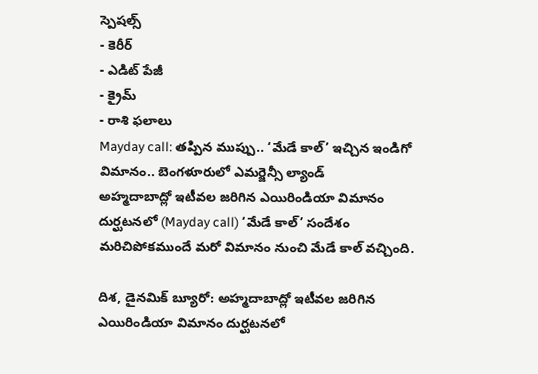స్పెషల్స్
- కెరీర్
- ఎడిట్ పేజీ
- క్రైమ్
- రాశి ఫలాలు
Mayday call: తప్పిన ముప్పు.. ‘మేడే కాల్’ ఇచ్చిన ఇండిగో విమానం.. బెంగళూరులో ఎమర్జెన్సీ ల్యాండ్
అహ్మదాబాద్లో ఇటీవల జరిగిన ఎయిరిండియా విమానం దుర్ఘటనలో (Mayday call) ‘మేడే కాల్’ సందేశం మరిచిపోకముందే మరో విమానం నుంచి మేడే కాల్ వచ్చింది.

దిశ, డైనమిక్ బ్యూరో: అహ్మదాబాద్లో ఇటీవల జరిగిన ఎయిరిండియా విమానం దుర్ఘటనలో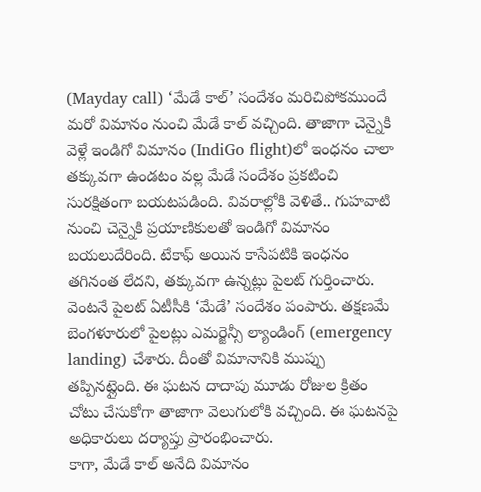(Mayday call) ‘మేడే కాల్’ సందేశం మరిచిపోకముందే మరో విమానం నుంచి మేడే కాల్ వచ్చింది. తాజాగా చెన్నైకి వెళ్లే ఇండిగో విమానం (IndiGo flight)లో ఇంధనం చాలా తక్కువగా ఉండటం వల్ల మేడే సందేశం ప్రకటించి సురక్షితంగా బయటపడింది. వివరాల్లోకి వెళితే.. గుహవాటి నుంచి చెన్నైకి ప్రయాణికులతో ఇండిగో విమానం బయలుదేరింది. టేకాఫ్ అయిన కాసేపటికి ఇంధనం తగినంత లేదని, తక్కువగా ఉన్నట్లు పైలట్ గుర్తించారు. వెంటనే పైలట్ ఏటీసీకి ‘మేడే’ సందేశం పంపారు. తక్షణమే బెంగళూరులో పైలట్లు ఎమర్జెన్సీ ల్యాండింగ్ (emergency landing) చేశారు. దీంతో విమానానికి ముప్పు తప్పినట్లైంది. ఈ ఘటన దాదాపు మూడు రోజుల క్రితం చోటు చేసుకోగా తాజాగా వెలుగులోకి వచ్చింది. ఈ ఘటనపై అధికారులు దర్యాప్తు ప్రారంభించారు.
కాగా, మేడే కాల్ అనేది విమానం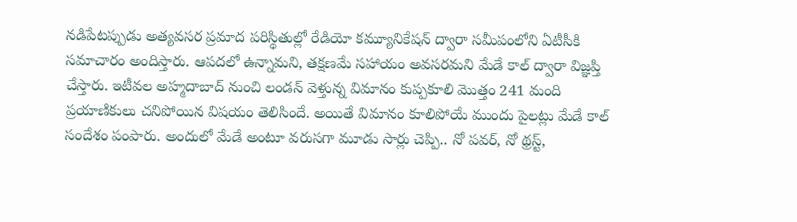నడిపేటప్పుడు అత్యవసర ప్రమాద పరిస్థితుల్లో రేడియో కమ్యూనికేషన్ ద్వారా సమీపంలోని ఏటీసీకి సమాచారం అందిస్తారు. ఆపదలో ఉన్నామని, తక్షణమే సహాయం అవసరమని మేడే కాల్ ద్వారా విజ్ఞప్తి చేస్తారు. ఇటీవల అహ్మదాబాద్ నుంచి లండన్ వెళ్తున్న విమానం కుప్పకూలి మొత్తం 241 మంది ప్రయాణికులు చనిపోయిన విషయం తెలిసిందే. అయితే విమానం కూలిపోయే ముందు పైలట్లు మేడే కాల్ సందేశం పంపారు. అందులో మేడే అంటూ వరుసగా మూడు సార్లు చెప్పి.. నో పవర్, నో థ్రస్ట్,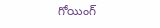గోయింగ్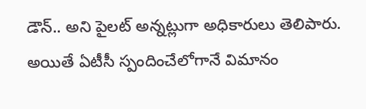డౌన్.. అని పైలట్ అన్నట్లుగా అధికారులు తెలిపారు. అయితే ఏటీసీ స్పందించేలోగానే విమానం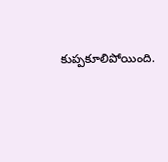కుప్పకూలిపోయింది.